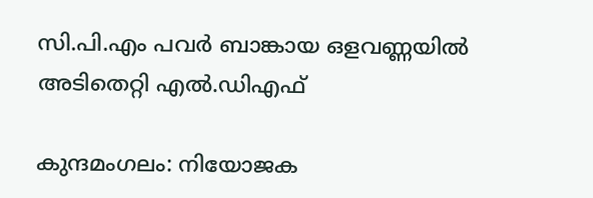സി.പി.എം പവർ ബാങ്കായ ഒളവണ്ണയിൽ അടിതെറ്റി എൽ.ഡിഎഫ്

കുന്ദമംഗലം: നിയോജക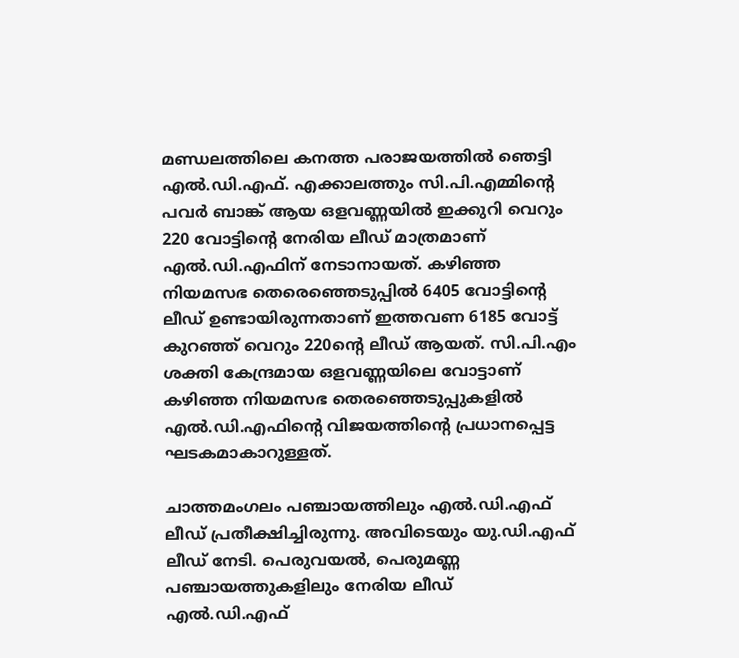മണ്ഡലത്തിലെ കനത്ത പരാജയത്തിൽ ഞെട്ടി എൽ.ഡി.എഫ്. എക്കാലത്തും സി.പി.എമ്മിന്റെ പവർ ബാങ്ക് ആയ ഒളവണ്ണയിൽ ഇക്കുറി വെറും 220 വോട്ടിന്റെ നേരിയ ലീഡ് മാത്രമാണ് എൽ.ഡി.എഫിന് നേടാനായത്. കഴിഞ്ഞ നിയമസഭ തെരെഞ്ഞെടുപ്പിൽ 6405 വോട്ടിന്റെ ലീഡ് ഉണ്ടായിരുന്നതാണ് ഇത്തവണ 6185 വോട്ട് കുറഞ്ഞ് വെറും 220ന്റെ ലീഡ് ആയത്. സി.പി.എം ശക്തി കേന്ദ്രമായ ഒളവണ്ണയിലെ വോട്ടാണ് കഴിഞ്ഞ നിയമസഭ തെരഞ്ഞെടുപ്പുകളിൽ എൽ.ഡി.എഫിന്റെ വിജയത്തിന്റെ പ്രധാനപ്പെട്ട ഘടകമാകാറുള്ളത്.

ചാത്തമംഗലം പഞ്ചായത്തിലും എൽ.ഡി.എഫ് ലീഡ് പ്രതീക്ഷിച്ചിരുന്നു. അവിടെയും യു.ഡി.എഫ് ലീഡ് നേടി. പെരുവയൽ, പെരുമണ്ണ പഞ്ചായത്തുകളിലും നേരിയ ലീഡ് എൽ.ഡി.എഫ്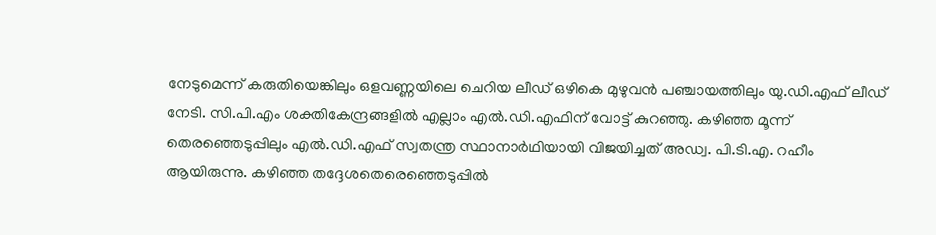നേടുമെന്ന് കരുതിയെങ്കിലും ഒളവണ്ണയിലെ ചെറിയ ലീഡ് ഒഴികെ മുഴുവൻ പഞ്ചായത്തിലും യു.ഡി.എഫ് ലീഡ് നേടി. സി.പി.എം ശക്തികേന്ദ്രങ്ങളിൽ എല്ലാം എൽ.ഡി.എഫിന് വോട്ട് കുറഞ്ഞു. കഴിഞ്ഞ മൂന്ന് തെരഞ്ഞെടുപ്പിലും എൽ.ഡി.എഫ് സ്വതന്ത്ര സ്ഥാനാർഥിയായി വിജയിച്ചത് അഡ്വ. പി.ടി.എ. റഹീം ആയിരുന്നു. കഴിഞ്ഞ തദ്ദേശതെരെഞ്ഞെടുപ്പിൽ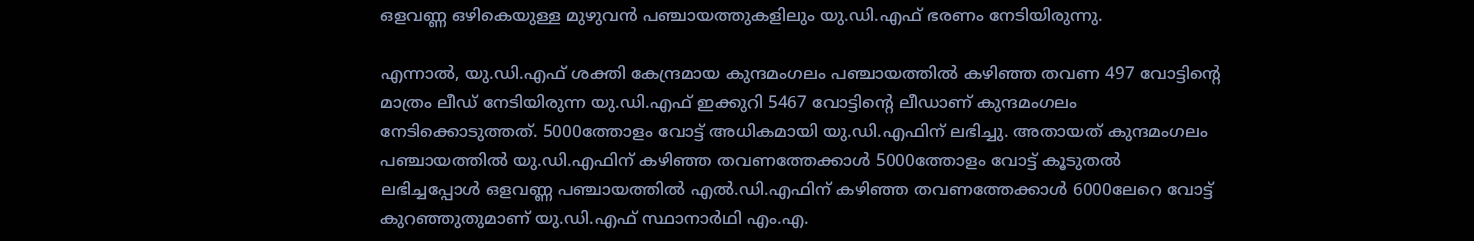ഒളവണ്ണ ഒഴികെയുള്ള മുഴുവൻ പഞ്ചായത്തുകളിലും യു.ഡി.എഫ് ഭരണം നേടിയിരുന്നു.

എന്നാൽ, യു.ഡി.എഫ് ശക്തി കേന്ദ്രമായ കുന്ദമംഗലം പഞ്ചായത്തിൽ കഴിഞ്ഞ തവണ 497 വോട്ടിന്റെ മാത്രം ലീഡ് നേടിയിരുന്ന യു.ഡി.എഫ് ഇക്കുറി 5467 വോട്ടിന്റെ ലീഡാണ് കുന്ദമംഗലം നേടിക്കൊടുത്തത്. 5000ത്തോളം വോട്ട് അധികമായി യു.ഡി.എഫിന് ലഭിച്ചു. അതായത് കുന്ദമംഗലം പഞ്ചായത്തിൽ യു.ഡി.എഫിന് കഴിഞ്ഞ തവണത്തേക്കാൾ 5000ത്തോളം വോട്ട് കൂടുതൽ ലഭിച്ചപ്പോൾ ഒളവണ്ണ പഞ്ചായത്തിൽ എൽ.ഡി.എഫിന് കഴിഞ്ഞ തവണത്തേക്കാൾ 6000ലേറെ വോട്ട് കുറഞ്ഞുതുമാണ് യു.ഡി.എഫ് സ്ഥാനാർഥി എം.എ.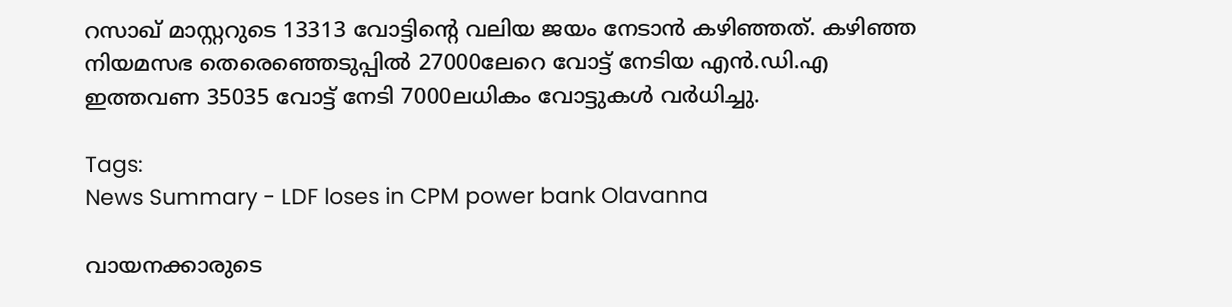റസാഖ് മാസ്റ്ററുടെ 13313 വോട്ടിന്റെ വലിയ ജയം നേടാൻ കഴിഞ്ഞത്. കഴിഞ്ഞ നിയമസഭ തെരെഞ്ഞെടുപ്പിൽ 27000ലേറെ വോട്ട് നേടിയ എൻ.ഡി.എ ഇത്തവണ 35035 വോട്ട് നേടി 7000ലധികം വോട്ടുകൾ വർധിച്ചു.

Tags:
News Summary - LDF loses in CPM power bank Olavanna

വായനക്കാരുടെ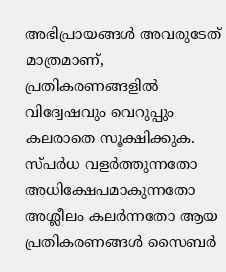അഭിപ്രായങ്ങള്‍ അവരുടേത് മാത്രമാണ്, പ്രതികരണങ്ങളിൽ വിദ്വേഷവും വെറുപ്പും കലരാതെ സൂക്ഷിക്കുക. സ്പർധ വളർത്തുന്നതോ അധിക്ഷേപമാകുന്നതോ അശ്ലീലം കലർന്നതോ ആയ പ്രതികരണങ്ങൾ സൈബർ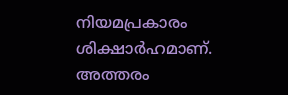നിയമപ്രകാരം ശിക്ഷാർഹമാണ്. അത്തരം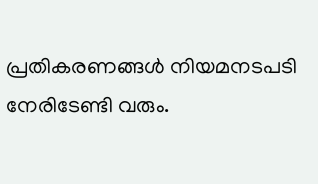പ്രതികരണങ്ങൾ നിയമനടപടി നേരിടേണ്ടി വരും.